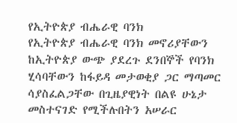የኢትዮጵያ ብሔራዊ ባንክ
የኢትዮጵያ ብሔራዊ ባንክ መኖሪያቸውን ከኢትዮጵያ ውጭ ያደረጉ ደንበኞች የባንክ ሂሳባቸውን ከፋይዳ መታወቂያ ጋር ማጣመር ሳያስፈልጋቸው በጊዜያዊነት በልዩ ሁኔታ መስተናገድ የሚችሉበትን አሠራር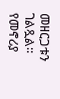መዘርጋቱን ገልጿል።
የመኖሪያ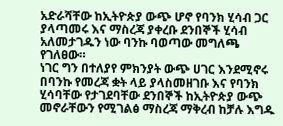አድራሻቸው ከኢትዮጵያ ውጭ ሆኖ የባንክ ሂሳብ ጋር ያላጣመሩ እና ማስረጃ ያቀረቡ ደንበኞች ሂሳብ አለመታገዱን ነው ባንኩ ባወጣው መግለጫ የገለፀው።
ነገር ግን በተለያየ ምክንያት ውጭ ሀገር እንደሚኖሩ በባንኩ የመረጃ ቋት ላይ ያላስመዘገቡ እና የባንክ ሂሳባቸው የታገደባቸው ደንበኞች ከኢትዮጵያ ውጭ መኖራቸውን የሚገልፅ ማስረጃ ማቅረብ ከቻሉ እግዱ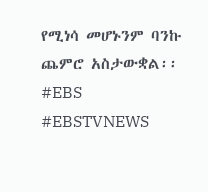የሚነሳ መሆኑንም ባንኩ ጨምሮ አስታውቋል፡፡
#EBS
#EBSTVNEWS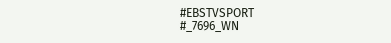#EBSTVSPORT
#_7696_WN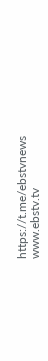https://t.me/ebstvnews
www.ebstv.tv